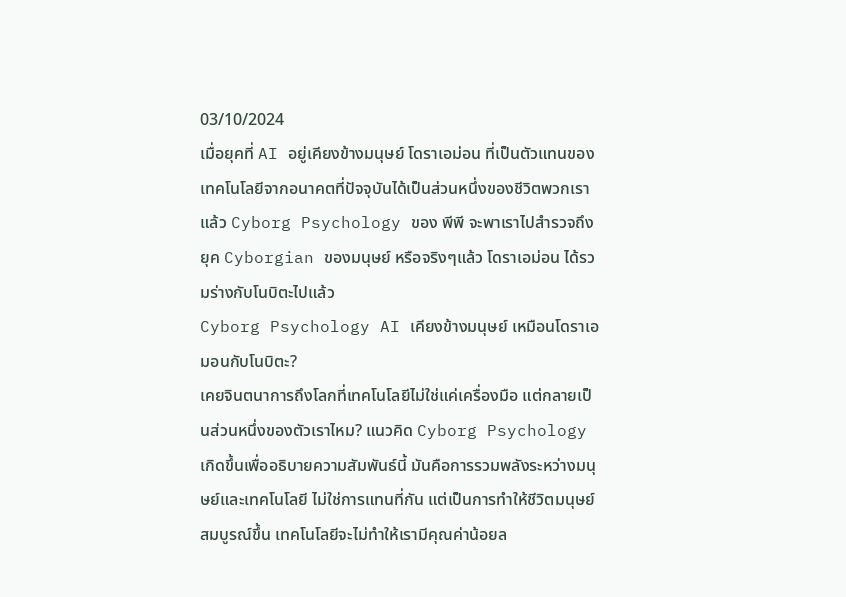03/10/2024
เมื่อยุคที่ AI อยู่เคียงข้างมนุษย์ โดราเอม่อน ที่เป็นตัวแทนของเทคโนโลยีจากอนาคตที่ปัจจุบันได้เป็นส่วนหนึ่งของชีวิตพวกเราแล้ว Cyborg Psychology ของ พีพี จะพาเราไปสำรวจถึงยุค Cyborgian ของมนุษย์ หรือจริงๆแล้ว โดราเอม่อน ได้รวมร่างกับโนบิตะไปแล้ว
Cyborg Psychology AI เคียงข้างมนุษย์ เหมือนโดราเอมอนกับโนบิตะ?
เคยจินตนาการถึงโลกที่เทคโนโลยีไม่ใช่แค่เครื่องมือ แต่กลายเป็นส่วนหนึ่งของตัวเราไหม? แนวคิด Cyborg Psychology เกิดขึ้นเพื่ออธิบายความสัมพันธ์นี้ มันคือการรวมพลังระหว่างมนุษย์และเทคโนโลยี ไม่ใช่การแทนที่กัน แต่เป็นการทำให้ชีวิตมนุษย์สมบูรณ์ขึ้น เทคโนโลยีจะไม่ทำให้เรามีคุณค่าน้อยล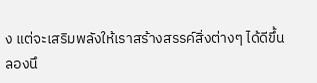ง แต่จะเสริมพลังให้เราสร้างสรรค์สิ่งต่างๆ ได้ดีขึ้น
ลองนึ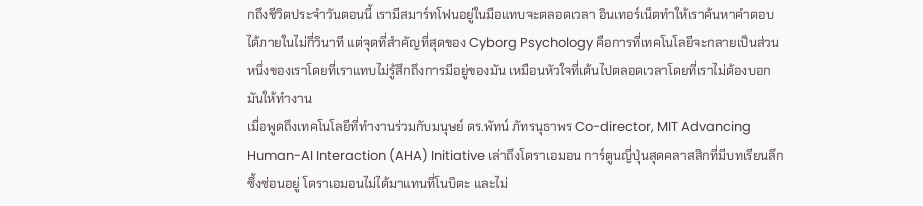กถึงชีวิตประจำวันตอนนี้ เรามีสมาร์ทโฟนอยู่ในมือแทบจะตลอดเวลา อินเทอร์เน็ตทำให้เราค้นหาคำตอบได้ภายในไม่กี่วินาที แต่จุดที่สำคัญที่สุดของ Cyborg Psychology คือการที่เทคโนโลยีจะกลายเป็นส่วนหนึ่งของเราโดยที่เราแทบไม่รู้สึกถึงการมีอยู่ของมัน เหมือนหัวใจที่เต้นไปตลอดเวลาโดยที่เราไม่ต้องบอกมันให้ทำงาน
เมื่อพูดถึงเทคโนโลยีที่ทำงานร่วมกับมนุษย์ ดร.พัทน์ ภัทรนุธาพร Co-director, MIT Advancing Human-AI Interaction (AHA) Initiative เล่าถึงโดราเอมอน การ์ตูนญี่ปุ่นสุดคลาสสิกที่มีบทเรียนลึกซึ้งซ่อนอยู่ โดราเอมอนไม่ได้มาแทนที่โนบิตะ และไม่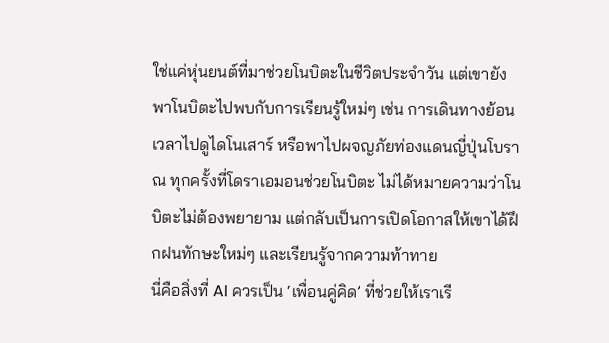ใช่แค่หุ่นยนต์ที่มาช่วยโนบิตะในชีวิตประจำวัน แต่เขายังพาโนบิตะไปพบกับการเรียนรู้ใหม่ๆ เช่น การเดินทางย้อนเวลาไปดูไดโนเสาร์ หรือพาไปผจญภัยท่องแดนญี่ปุ่นโบราณ ทุกครั้งที่โดราเอมอนช่วยโนบิตะ ไม่ได้หมายความว่าโนบิตะไม่ต้องพยายาม แต่กลับเป็นการเปิดโอกาสให้เขาได้ฝึกฝนทักษะใหม่ๆ และเรียนรู้จากความท้าทาย
นี่คือสิ่งที่ AI ควรเป็น ‘เพื่อนคู่คิด’ ที่ช่วยให้เราเรี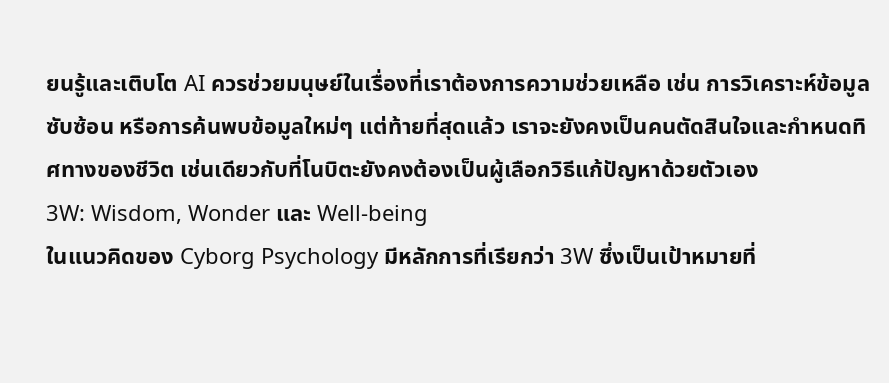ยนรู้และเติบโต AI ควรช่วยมนุษย์ในเรื่องที่เราต้องการความช่วยเหลือ เช่น การวิเคราะห์ข้อมูลซับซ้อน หรือการค้นพบข้อมูลใหม่ๆ แต่ท้ายที่สุดแล้ว เราจะยังคงเป็นคนตัดสินใจและกำหนดทิศทางของชีวิต เช่นเดียวกับที่โนบิตะยังคงต้องเป็นผู้เลือกวิธีแก้ปัญหาด้วยตัวเอง
3W: Wisdom, Wonder และ Well-being
ในแนวคิดของ Cyborg Psychology มีหลักการที่เรียกว่า 3W ซึ่งเป็นเป้าหมายที่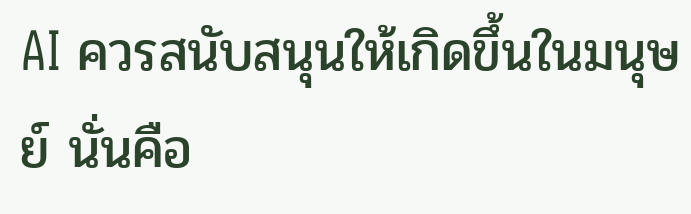AI ควรสนับสนุนให้เกิดขึ้นในมนุษย์ นั่นคือ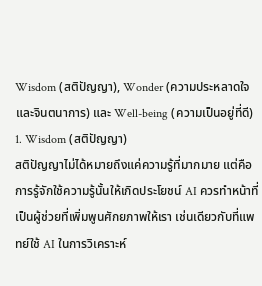Wisdom (สติปัญญา), Wonder (ความประหลาดใจและจินตนาการ) และ Well-being (ความเป็นอยู่ที่ดี)
1. Wisdom (สติปัญญา)
สติปัญญาไม่ได้หมายถึงแค่ความรู้ที่มากมาย แต่คือการรู้จักใช้ความรู้นั้นให้เกิดประโยชน์ AI ควรทำหน้าที่เป็นผู้ช่วยที่เพิ่มพูนศักยภาพให้เรา เช่นเดียวกับที่แพทย์ใช้ AI ในการวิเคราะห์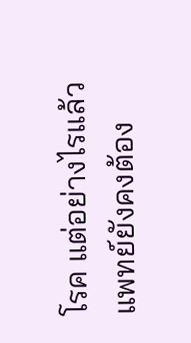โรค แต่อย่างไรแล้วแพทย์ยังคงต้อง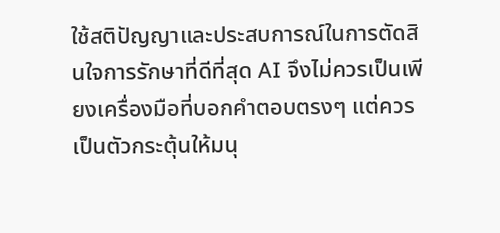ใช้สติปัญญาและประสบการณ์ในการตัดสินใจการรักษาที่ดีที่สุด AI จึงไม่ควรเป็นเพียงเครื่องมือที่บอกคำตอบตรงๆ แต่ควรเป็นตัวกระตุ้นให้มนุ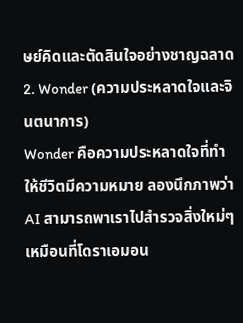ษย์คิดและตัดสินใจอย่างชาญฉลาด
2. Wonder (ความประหลาดใจและจินตนาการ)
Wonder คือความประหลาดใจที่ทำให้ชีวิตมีความหมาย ลองนึกภาพว่า AI สามารถพาเราไปสำรวจสิ่งใหม่ๆ เหมือนที่โดราเอมอน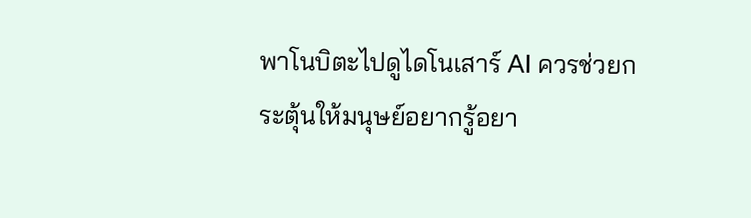พาโนบิตะไปดูไดโนเสาร์ AI ควรช่วยกระตุ้นให้มนุษย์อยากรู้อยา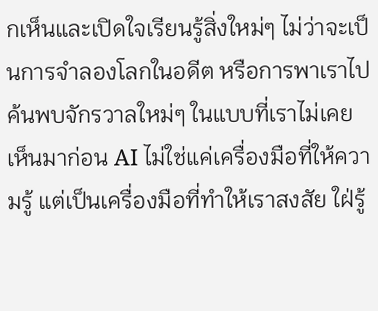กเห็นและเปิดใจเรียนรู้สิ่งใหม่ๆ ไม่ว่าจะเป็นการจำลองโลกในอดีต หรือการพาเราไปค้นพบจักรวาลใหม่ๆ ในแบบที่เราไม่เคยเห็นมาก่อน AI ไม่ใช่แค่เครื่องมือที่ให้ความรู้ แต่เป็นเครื่องมือที่ทำให้เราสงสัย ใฝ่รู้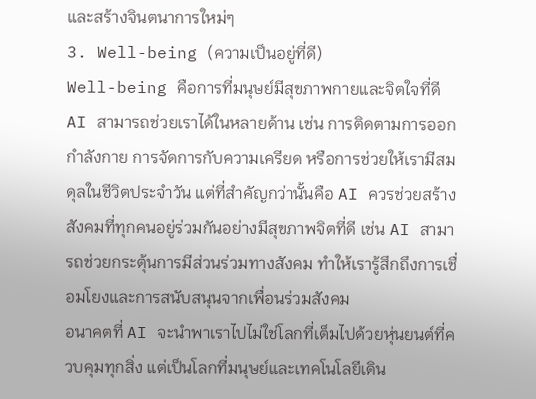และสร้างจินตนาการใหม่ๆ
3. Well-being (ความเป็นอยู่ที่ดี)
Well-being คือการที่มนุษย์มีสุขภาพกายและจิตใจที่ดี AI สามารถช่วยเราได้ในหลายด้าน เช่น การติดตามการออกกำลังกาย การจัดการกับความเครียด หรือการช่วยให้เรามีสมดุลในชีวิตประจำวัน แต่ที่สำคัญกว่านั้นคือ AI ควรช่วยสร้างสังคมที่ทุกคนอยู่ร่วมกันอย่างมีสุขภาพจิตที่ดี เช่น AI สามารถช่วยกระตุ้นการมีส่วนร่วมทางสังคม ทำให้เรารู้สึกถึงการเชื่อมโยงและการสนับสนุนจากเพื่อนร่วมสังคม
อนาคตที่ AI จะนำพาเราไปไม่ใช่โลกที่เต็มไปด้วยหุ่นยนต์ที่ควบคุมทุกสิ่ง แต่เป็นโลกที่มนุษย์และเทคโนโลยีเดิน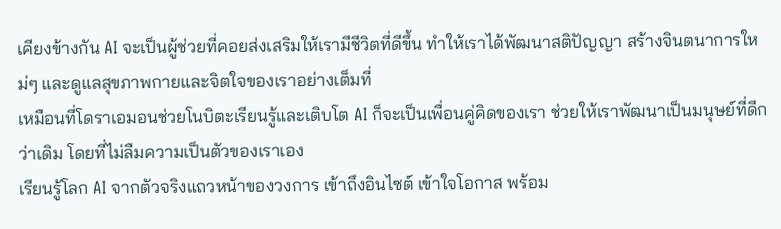เคียงข้างกัน AI จะเป็นผู้ช่วยที่คอยส่งเสริมให้เรามีชีวิตที่ดีขึ้น ทำให้เราได้พัฒนาสติปัญญา สร้างจินตนาการใหม่ๆ และดูแลสุขภาพกายและจิตใจของเราอย่างเต็มที่
เหมือนที่โดราเอมอนช่วยโนบิตะเรียนรู้และเติบโต AI ก็จะเป็นเพื่อนคู่คิดของเรา ช่วยให้เราพัฒนาเป็นมนุษย์ที่ดีกว่าเดิม โดยที่ไม่ลืมความเป็นตัวของเราเอง
เรียนรู้โลก AI จากตัวจริงแถวหน้าของวงการ เข้าถึงอินไซต์ เข้าใจโอกาส พร้อม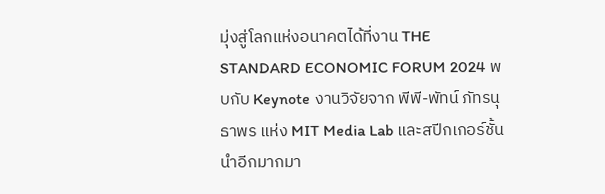มุ่งสู่โลกแห่งอนาคตได้ที่งาน THE STANDARD ECONOMIC FORUM 2024 พบกับ Keynote งานวิจัยจาก พีพี-พัทน์ ภัทรนุธาพร แห่ง MIT Media Lab และสปีกเกอร์ชั้นนำอีกมากมา